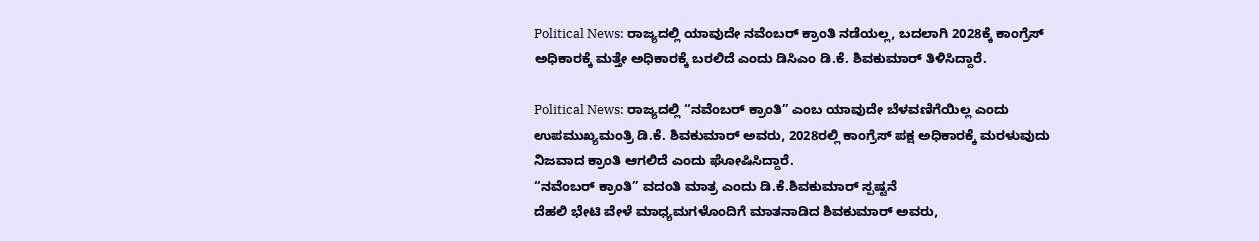Political News: ರಾಜ್ಯದಲ್ಲಿ ಯಾವುದೇ ನವೆಂಬರ್ ಕ್ರಾಂತಿ ನಡೆಯಲ್ಲ, ಬದಲಾಗಿ 2028ಕ್ಕೆ ಕಾಂಗ್ರೆಸ್ ಅಧಿಕಾರಕ್ಕೆ ಮತ್ತೇ ಅಧಿಕಾರಕ್ಕೆ ಬರಲಿದೆ ಎಂದು ಡಿಸಿಎಂ ಡಿ.ಕೆ. ಶಿವಕುಮಾರ್ ತಿಳಿಸಿದ್ದಾರೆ.

Political News: ರಾಜ್ಯದಲ್ಲಿ “ನವೆಂಬರ್ ಕ್ರಾಂತಿ” ಎಂಬ ಯಾವುದೇ ಬೆಳವಣಿಗೆಯಿಲ್ಲ ಎಂದು ಉಪಮುಖ್ಯಮಂತ್ರಿ ಡಿ.ಕೆ. ಶಿವಕುಮಾರ್ ಅವರು, 2028ರಲ್ಲಿ ಕಾಂಗ್ರೆಸ್ ಪಕ್ಷ ಅಧಿಕಾರಕ್ಕೆ ಮರಳುವುದು ನಿಜವಾದ ಕ್ರಾಂತಿ ಆಗಲಿದೆ ಎಂದು ಘೋಷಿಸಿದ್ದಾರೆ.
“ನವೆಂಬರ್ ಕ್ರಾಂತಿ” ವದಂತಿ ಮಾತ್ರ ಎಂದು ಡಿ.ಕೆ.ಶಿವಕುಮಾರ್ ಸ್ಪಷ್ಟನೆ
ದೆಹಲಿ ಭೇಟಿ ವೇಳೆ ಮಾಧ್ಯಮಗಳೊಂದಿಗೆ ಮಾತನಾಡಿದ ಶಿವಕುಮಾರ್ ಅವರು,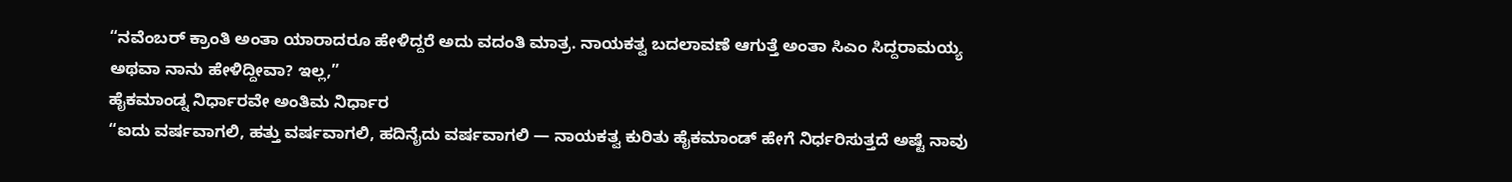“ನವೆಂಬರ್ ಕ್ರಾಂತಿ ಅಂತಾ ಯಾರಾದರೂ ಹೇಳಿದ್ದರೆ ಅದು ವದಂತಿ ಮಾತ್ರ. ನಾಯಕತ್ವ ಬದಲಾವಣೆ ಆಗುತ್ತೆ ಅಂತಾ ಸಿಎಂ ಸಿದ್ದರಾಮಯ್ಯ ಅಥವಾ ನಾನು ಹೇಳಿದ್ದೀವಾ? ಇಲ್ಲ,”
ಹೈಕಮಾಂಡ್ನ ನಿರ್ಧಾರವೇ ಅಂತಿಮ ನಿರ್ಧಾರ
“ಐದು ವರ್ಷವಾಗಲಿ, ಹತ್ತು ವರ್ಷವಾಗಲಿ, ಹದಿನೈದು ವರ್ಷವಾಗಲಿ — ನಾಯಕತ್ವ ಕುರಿತು ಹೈಕಮಾಂಡ್ ಹೇಗೆ ನಿರ್ಧರಿಸುತ್ತದೆ ಅಷ್ಟೆ ನಾವು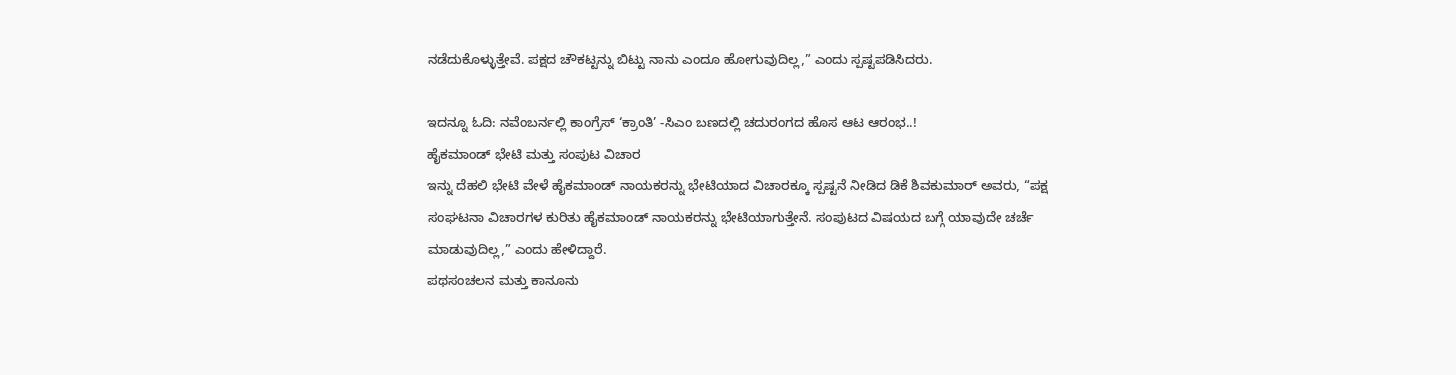ನಡೆದುಕೊಳ್ಳುತ್ತೇವೆ. ಪಕ್ಷದ ಚೌಕಟ್ಟನ್ನು ಬಿಟ್ಟು ನಾನು ಎಂದೂ ಹೋಗುವುದಿಲ್ಲ,” ಎಂದು ಸ್ಪಷ್ಟಪಡಿಸಿದರು.

ಇದನ್ನೂ ಓದಿ: ನವೆಂಬರ್ನಲ್ಲಿ ಕಾಂಗ್ರೆಸ್ ‘ಕ್ರಾಂತಿ’ -ಸಿಎಂ ಬಣದಲ್ಲಿ ಚದುರಂಗದ ಹೊಸ ಆಟ ಆರಂಭ..!
ಹೈಕಮಾಂಡ್ ಭೇಟಿ ಮತ್ತು ಸಂಪುಟ ವಿಚಾರ
ಇನ್ನು ದೆಹಲಿ ಭೇಟಿ ವೇಳೆ ಹೈಕಮಾಂಡ್ ನಾಯಕರನ್ನು ಭೇಟಿಯಾದ ವಿಚಾರಕ್ಕೂ ಸ್ಪಷ್ಟನೆ ನೀಡಿದ ಡಿಕೆ ಶಿವಕುಮಾರ್ ಅವರು, “ಪಕ್ಷ ಸಂಘಟನಾ ವಿಚಾರಗಳ ಕುರಿತು ಹೈಕಮಾಂಡ್ ನಾಯಕರನ್ನು ಭೇಟಿಯಾಗುತ್ತೇನೆ. ಸಂಪುಟದ ವಿಷಯದ ಬಗ್ಗೆ ಯಾವುದೇ ಚರ್ಚೆ ಮಾಡುವುದಿಲ್ಲ,” ಎಂದು ಹೇಳಿದ್ದಾರೆ.
ಪಥಸಂಚಲನ ಮತ್ತು ಕಾನೂನು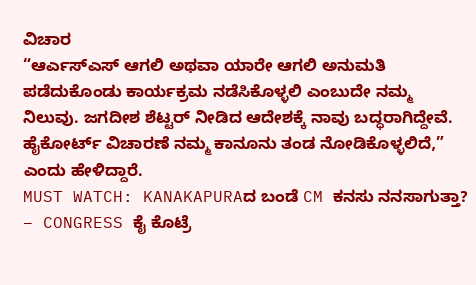ವಿಚಾರ
“ಆರ್ಎಸ್ಎಸ್ ಆಗಲಿ ಅಥವಾ ಯಾರೇ ಆಗಲಿ ಅನುಮತಿ ಪಡೆದುಕೊಂಡು ಕಾರ್ಯಕ್ರಮ ನಡೆಸಿಕೊಳ್ಳಲಿ ಎಂಬುದೇ ನಮ್ಮ ನಿಲುವು. ಜಗದೀಶ ಶೆಟ್ಟರ್ ನೀಡಿದ ಆದೇಶಕ್ಕೆ ನಾವು ಬದ್ಧರಾಗಿದ್ದೇವೆ. ಹೈಕೋರ್ಟ್ ವಿಚಾರಣೆ ನಮ್ಮ ಕಾನೂನು ತಂಡ ನೋಡಿಕೊಳ್ಳಲಿದೆ,” ಎಂದು ಹೇಳಿದ್ದಾರೆ.
MUST WATCH: KANAKAPURAದ ಬಂಡೆ CM ಕನಸು ನನಸಾಗುತ್ತಾ? – CONGRESS ಕೈ ಕೊಟ್ರೆ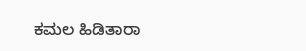ಕಮಲ ಹಿಡಿತಾರಾ